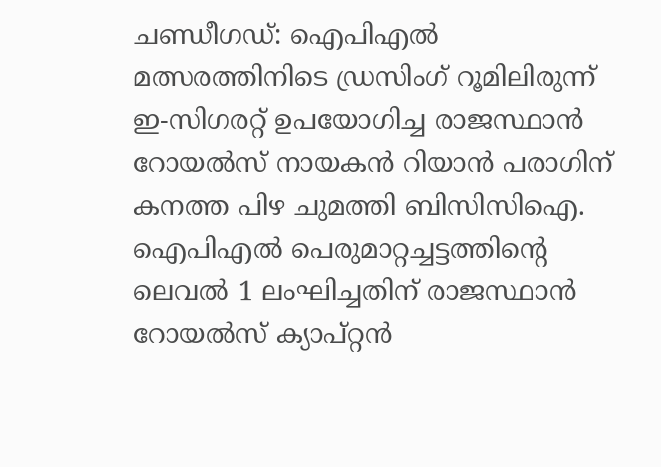ചണ്ഡീഗഡ്: ഐപിഎൽ മത്സരത്തിനിടെ ഡ്രസിംഗ് റൂമിലിരുന്ന് ഇ-സിഗരറ്റ് ഉപയോഗിച്ച രാജസ്ഥാൻ റോയൽസ് നായകൻ റിയാൻ പരാഗിന് കനത്ത പിഴ ചുമത്തി ബിസിസിഐ. ഐപിഎൽ പെരുമാറ്റച്ചട്ടത്തിന്റെ ലെവൽ 1 ലംഘിച്ചതിന് രാജസ്ഥാൻ റോയൽസ് ക്യാപ്റ്റൻ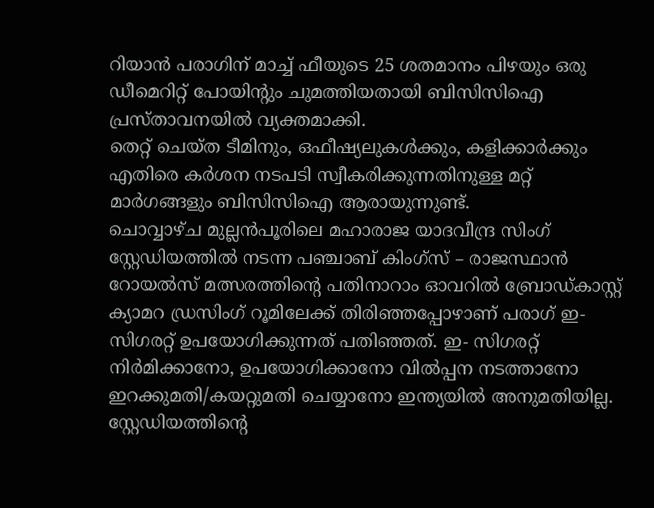റിയാൻ പരാഗിന് മാച്ച് ഫീയുടെ 25 ശതമാനം പിഴയും ഒരു ഡീമെറിറ്റ് പോയിന്റും ചുമത്തിയതായി ബിസിസിഐ പ്രസ്താവനയിൽ വ്യക്തമാക്കി.
തെറ്റ് ചെയ്ത ടീമിനും, ഒഫീഷ്യലുകൾക്കും, കളിക്കാർക്കും എതിരെ കർശന നടപടി സ്വീകരിക്കുന്നതിനുള്ള മറ്റ് മാർഗങ്ങളും ബിസിസിഐ ആരായുന്നുണ്ട്.
ചൊവ്വാഴ്ച മുല്ലൻപൂരിലെ മഹാരാജ യാദവീന്ദ്ര സിംഗ് സ്റ്റേഡിയത്തിൽ നടന്ന പഞ്ചാബ് കിംഗ്സ് – രാജസ്ഥാൻ റോയൽസ് മത്സരത്തിന്റെ പതിനാറാം ഓവറിൽ ബ്രോഡ്കാസ്റ്റ് ക്യാമറ ഡ്രസിംഗ് റൂമിലേക്ക് തിരിഞ്ഞപ്പോഴാണ് പരാഗ് ഇ-സിഗരറ്റ് ഉപയോഗിക്കുന്നത് പതിഞ്ഞത്. ഇ- സിഗരറ്റ് നിർമിക്കാനോ, ഉപയോഗിക്കാനോ വിൽപ്പന നടത്താനോ ഇറക്കുമതി/കയറ്റുമതി ചെയ്യാനോ ഇന്ത്യയിൽ അനുമതിയില്ല. സ്റ്റേഡിയത്തിന്റെ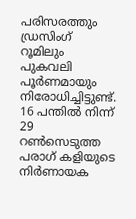പരിസരത്തും ഡ്രസിംഗ് റൂമിലും പുകവലി പൂർണമായും നിരോധിച്ചിട്ടുണ്ട്.
16 പന്തിൽ നിന്ന് 29 റൺസെടുത്ത പരാഗ് കളിയുടെ നിർണായക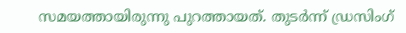സമയത്തായിരുന്നു പുറത്തായത്. തുടർന്ന് ഡ്രസിംഗ്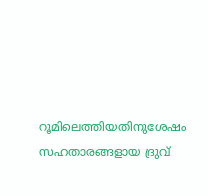റൂമിലെത്തിയതിനുശേഷം സഹതാരങ്ങളായ ദ്രുവ്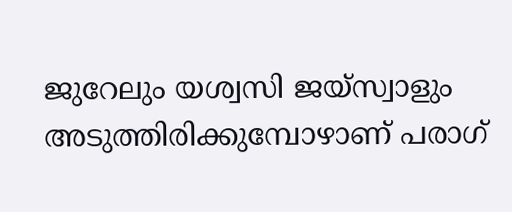ജുറേലും യശ്വസി ജയ്സ്വാളും അടുത്തിരിക്കുമ്പോഴാണ് പരാഗ്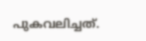പുകവലിച്ചത്.